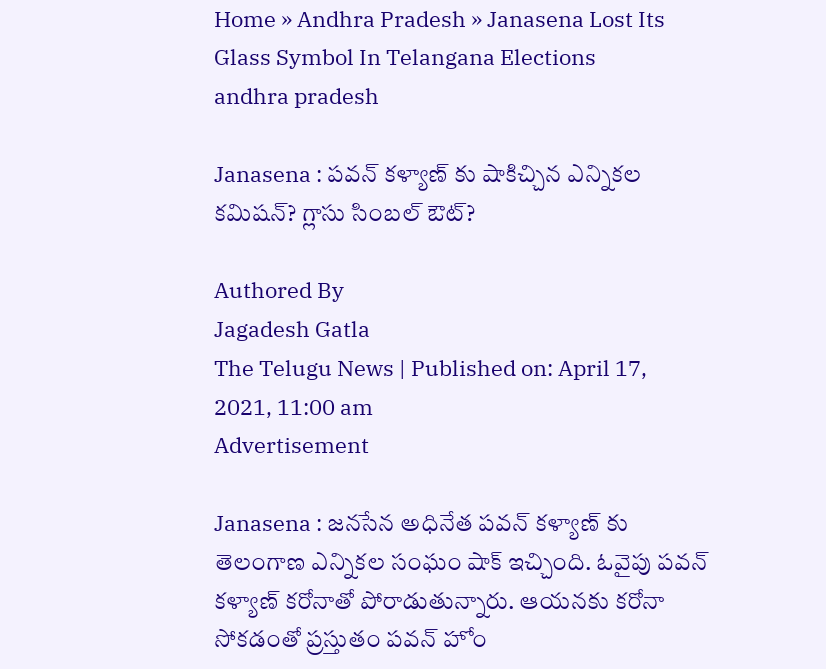Home » Andhra Pradesh » Janasena Lost Its Glass Symbol In Telangana Elections
andhra pradesh

Janasena : పవన్ కళ్యాణ్ కు షాకిచ్చిన ఎన్నికల కమిషన్? గ్లాసు సింబల్ ఔట్?

Authored By
Jagadesh Gatla
The Telugu News | Published on: April 17, 2021, 11:00 am
Advertisement

Janasena : జనసేన అధినేత పవన్ కళ్యాణ్ కు తెలంగాణ ఎన్నికల సంఘం షాక్ ఇచ్చింది. ఓవైపు పవన్ కళ్యాణ్ కరోనాతో పోరాడుతున్నారు. ఆయనకు కరోనా సోకడంతో ప్రస్తుతం పవన్ హోం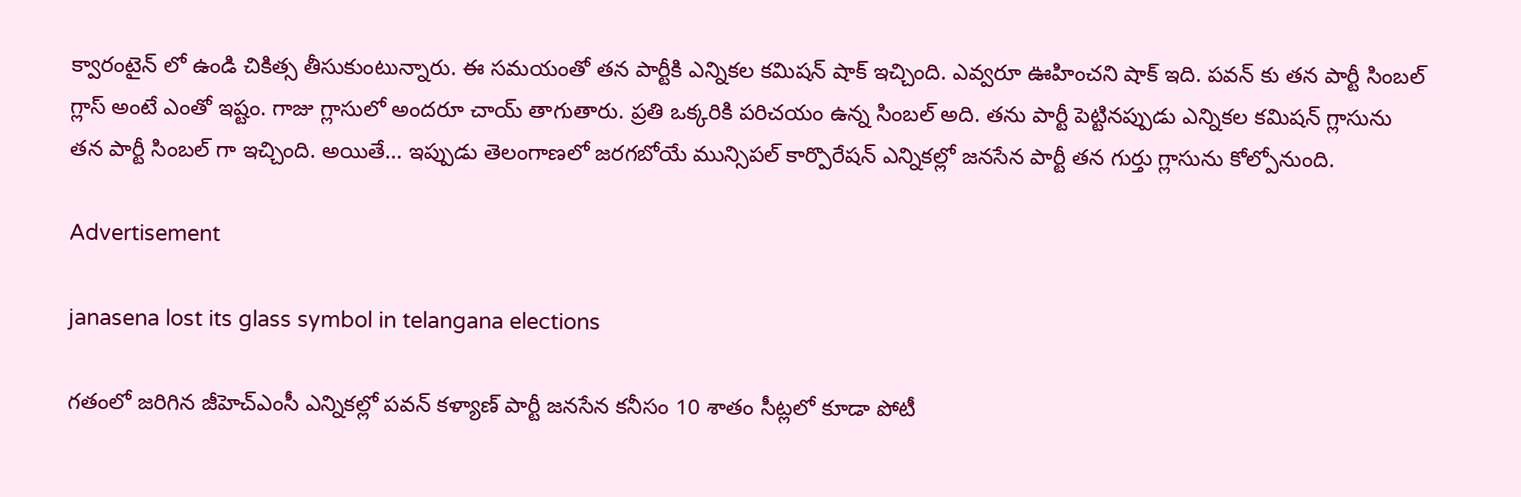క్వారంటైన్ లో ఉండి చికిత్స తీసుకుంటున్నారు. ఈ సమయంతో తన పార్టీకి ఎన్నికల కమిషన్ షాక్ ఇచ్చింది. ఎవ్వరూ ఊహించని షాక్ ఇది. పవన్ కు తన పార్టీ సింబల్ గ్లాస్ అంటే ఎంతో ఇష్టం. గాజు గ్లాసులో అందరూ చాయ్ తాగుతారు. ప్రతి ఒక్కరికి పరిచయం ఉన్న సింబల్ అది. తను పార్టీ పెట్టినప్పుడు ఎన్నికల కమిషన్ గ్లాసును తన పార్టీ సింబల్ గా ఇచ్చింది. అయితే… ఇప్పుడు తెలంగాణలో జరగబోయే మున్సిపల్ కార్పొరేషన్ ఎన్నికల్లో జనసేన పార్టీ తన గుర్తు గ్లాసును కోల్పోనుంది.

Advertisement

janasena lost its glass symbol in telangana elections

గతంలో జరిగిన జీహెచ్ఎంసీ ఎన్నికల్లో పవన్ కళ్యాణ్ పార్టీ జనసేన కనీసం 10 శాతం సీట్లలో కూడా పోటీ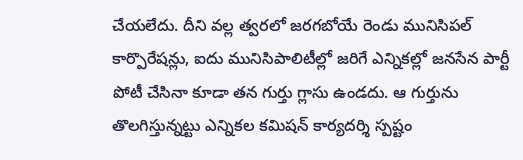చేయలేదు. దీని వల్ల త్వరలో జరగబోయే రెండు మునిసిపల్ కార్పొరేషన్లు, ఐదు మునిసిపాలిటీల్లో జరిగే ఎన్నికల్లో జనసేన పార్టీ పోటీ చేసినా కూడా తన గుర్తు గ్లాసు ఉండదు. ఆ గుర్తును తొలగిస్తున్నట్టు ఎన్నికల కమిషన్ కార్యదర్శి స్పష్టం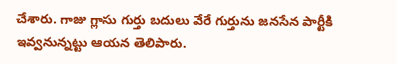చేశారు. గాజు గ్లాసు గుర్తు బదులు వేరే గుర్తును జనసేన పార్టీకి ఇవ్వనున్నట్టు ఆయన తెలిపారు.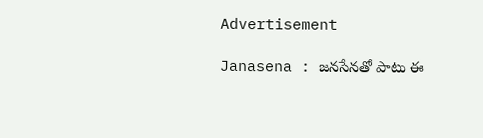Advertisement

Janasena : జనసేనతో పాటు ఈ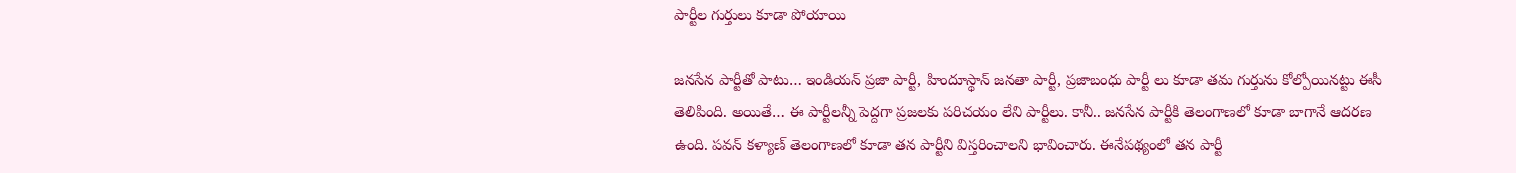పార్టీల గుర్తులు కూడా పోయాయి

జనసేన పార్టీతో పాటు… ఇండియన్ ప్రజా పార్టీ, హిందూస్థాన్ జనతా పార్టీ, ప్రజాబంధు పార్టీ లు కూడా తమ గుర్తును కోల్పోయినట్టు ఈసీ తెలిపింది. అయితే… ఈ పార్టీలన్నీ పెద్దగా ప్రజలకు పరిచయం లేని పార్టీలు. కానీ.. జనసేన పార్టీకి తెలంగాణలో కూడా బాగానే ఆదరణ ఉంది. పవన్ కళ్యాణ్ తెలంగాణలో కూడా తన పార్టీని విస్తరించాలని భావించారు. ఈనేపథ్యంలో తన పార్టీ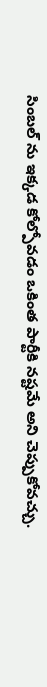సింబల్ ను ఇక్కడ కోల్పోవడం ఒకింత పార్టీకి నష్టమే అని చెప్పుకోవచ్చు.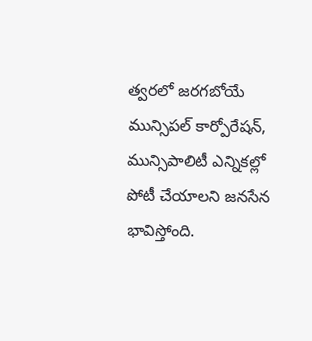త్వరలో జరగబోయే మున్సిపల్ కార్పోరేషన్, మున్సిపాలిటీ ఎన్నికల్లో పోటీ చేయాలని జనసేన భావిస్తోంది.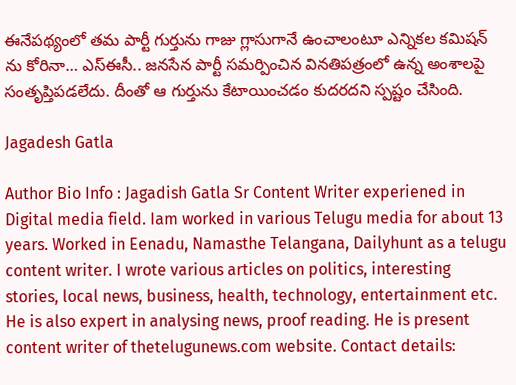ఈనేపథ్యంలో తమ పార్టీ గుర్తును గాజు గ్లాసుగానే ఉంచాలంటూ ఎన్నికల కమిషన్ ను కోరినా… ఎస్ఈసీ.. జనసేన పార్టీ సమర్పించిన వినతిపత్రంలో ఉన్న అంశాలపై సంతృప్తిపడలేదు. దీంతో ఆ గుర్తును కేటాయించడం కుదరదని స్పష్టం చేసింది.

Jagadesh Gatla

Author Bio Info : Jagadish Gatla Sr Content Writer experiened in Digital media field. Iam worked in various Telugu media for about 13 years. Worked in Eenadu, Namasthe Telangana, Dailyhunt as a telugu content writer. I wrote various articles on politics, interesting stories, local news, business, health, technology, entertainment etc. He is also expert in analysing news, proof reading. He is present content writer of thetelugunews.com website. Contact details: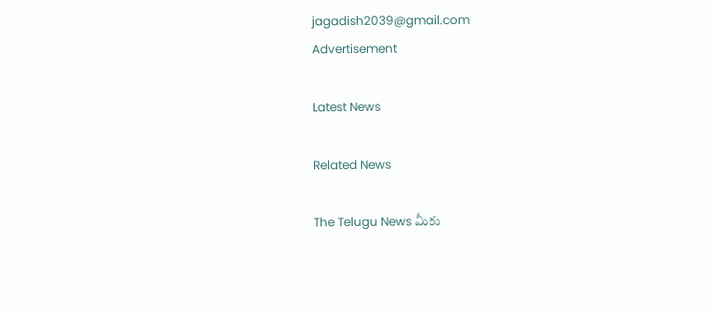jagadish2039@gmail.com
Advertisement

Latest News

Related News

The Telugu News మీకు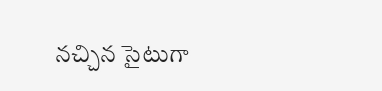నచ్చిన సైటుగా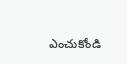ఎంచుకోండి